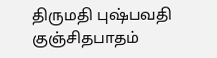திருமதி புஷ்பவதி குஞ்சிதபாதம்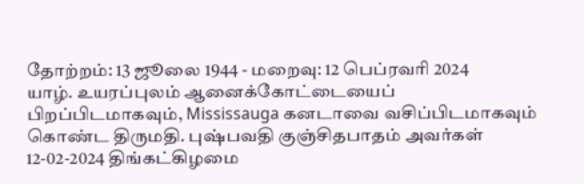தோற்றம்: 13 ஜூலை 1944 - மறைவு: 12 பெப்ரவரி 2024
யாழ். உயரப்புலம் ஆனைக்கோட்டையைப் பிறப்பிடமாகவும், Mississauga கனடாவை வசிப்பிடமாகவும் கொண்ட திருமதி. புஷ்பவதி குஞ்சிதபாதம் அவர்கள் 12-02-2024 திங்கட்கிழமை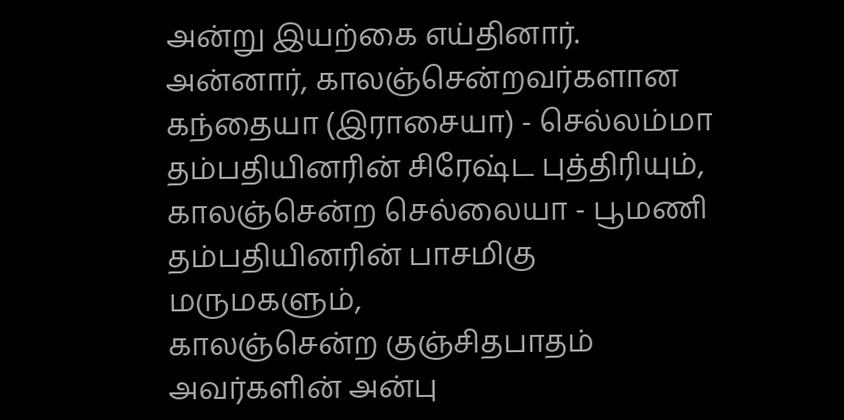அன்று இயற்கை எய்தினார்.
அன்னார், காலஞ்சென்றவர்களான கந்தையா (இராசையா) - செல்லம்மா தம்பதியினரின் சிரேஷ்ட புத்திரியும்,
காலஞ்சென்ற செல்லையா - பூமணி தம்பதியினரின் பாசமிகு மருமகளும்,
காலஞ்சென்ற குஞ்சிதபாதம் அவர்களின் அன்பு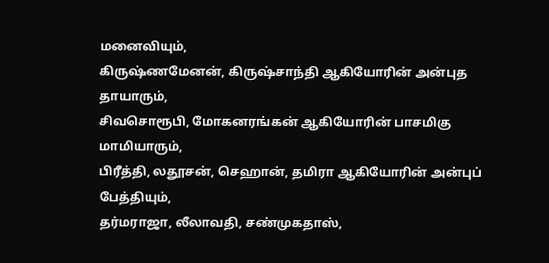மனைவியும்,
கிருஷ்ணமேனன், கிருஷ்சாந்தி ஆகியோரின் அன்புத தாயாரும்,
சிவசொரூபி, மோகனரங்கன் ஆகியோரின் பாசமிகு மாமியாரும்,
பிரீத்தி, லதூசன், செஹான், தமிரா ஆகியோரின் அன்புப் பேத்தியும்,
தர்மராஜா, லீலாவதி, சண்முகதாஸ்,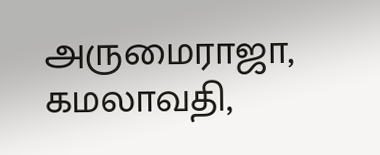அருமைராஜா, கமலாவதி,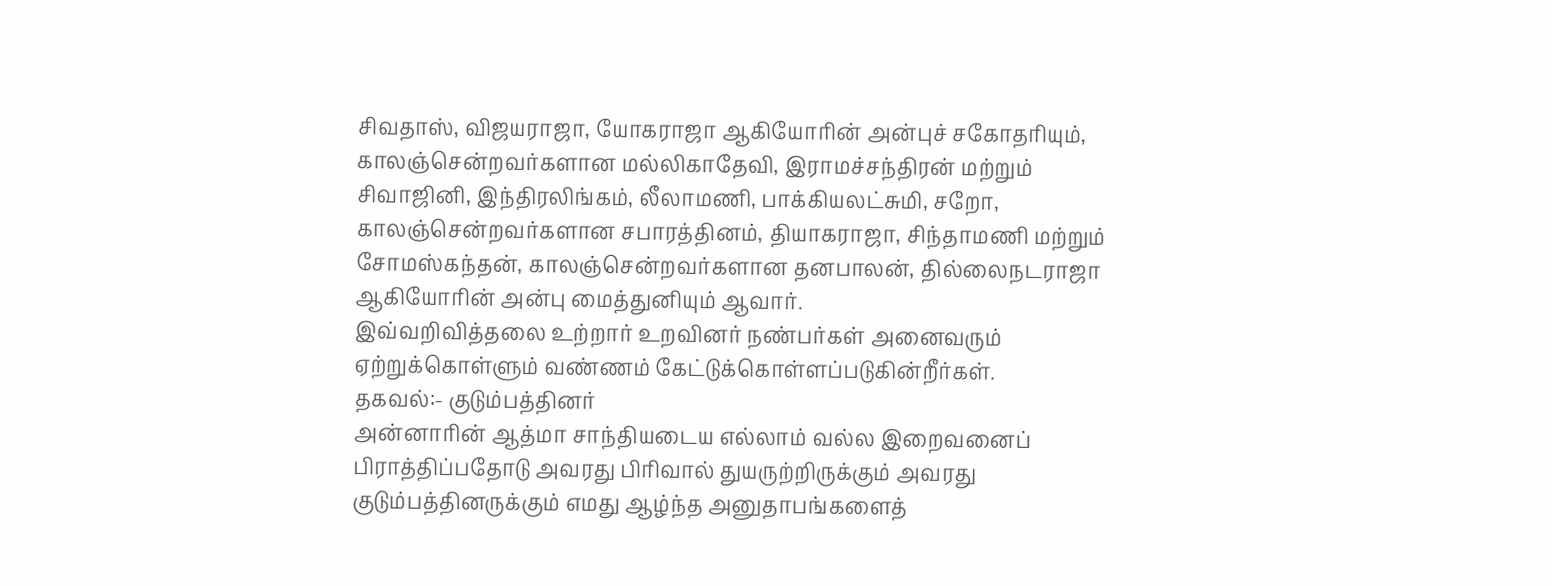சிவதாஸ், விஜயராஜா, யோகராஜா ஆகியோரின் அன்புச் சகோதரியும்,
காலஞ்சென்றவர்களான மல்லிகாதேவி, இராமச்சந்திரன் மற்றும் சிவாஜினி, இந்திரலிங்கம், லீலாமணி, பாக்கியலட்சுமி, சறோ, காலஞ்சென்றவர்களான சபாரத்தினம், தியாகராஜா, சிந்தாமணி மற்றும் சோமஸ்கந்தன், காலஞ்சென்றவர்களான தனபாலன், தில்லைநடராஜா ஆகியோரின் அன்பு மைத்துனியும் ஆவார்.
இவ்வறிவித்தலை உற்றார் உறவினர் நண்பர்கள் அனைவரும் ஏற்றுக்கொள்ளும் வண்ணம் கேட்டுக்கொள்ளப்படுகின்றீர்கள்.
தகவல்:- குடும்பத்தினர்
அன்னாரின் ஆத்மா சாந்தியடைய எல்லாம் வல்ல இறைவனைப் பிராத்திப்பதோடு அவரது பிரிவால் துயருற்றிருக்கும் அவரது குடும்பத்தினருக்கும் எமது ஆழ்ந்த அனுதாபங்களைத்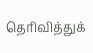தெரிவித்துக்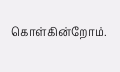கொள்கின்றோம்.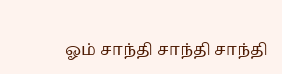ஓம் சாந்தி சாந்தி சாந்தி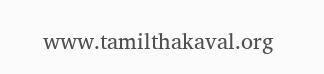www.tamilthakaval.org